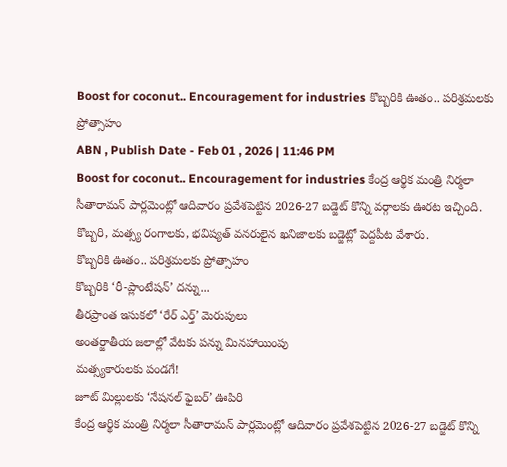Boost for coconut.. Encouragement for industries కొబ్బరికి ఊతం.. పరిశ్రమలకు ప్రోత్సాహం
ABN , Publish Date - Feb 01 , 2026 | 11:46 PM
Boost for coconut.. Encouragement for industries కేంద్ర ఆర్థిక మంత్రి నిర్మలా సీతారామన్ పార్లమెంట్లో ఆదివారం ప్రవేశపెట్టిన 2026-27 బడ్జెట్ కొన్ని వర్గాలకు ఊరట ఇచ్చింది. కొబ్బరి, మత్స్య రంగాలకు, భవిష్యత్ వనరులైన ఖనిజాలకు బడ్జెట్లో పెద్దపీట వేశారు.
కొబ్బరికి ఊతం.. పరిశ్రమలకు ప్రోత్సాహం
కొబ్బరికి ‘రీ-ప్లాంటేషన్’ దన్ను...
తీరప్రాంత ఇసుకలో ‘రేర్ ఎర్త్’ మెరుపులు
అంతర్జాతీయ జలాల్లో వేటకు పన్ను మినహాయింపు
మత్స్యకారులకు పండగే!
జూట్ మిల్లులకు ‘నేషనల్ ఫైబర్’ ఊపిరి
కేంద్ర ఆర్థిక మంత్రి నిర్మలా సీతారామన్ పార్లమెంట్లో ఆదివారం ప్రవేశపెట్టిన 2026-27 బడ్జెట్ కొన్ని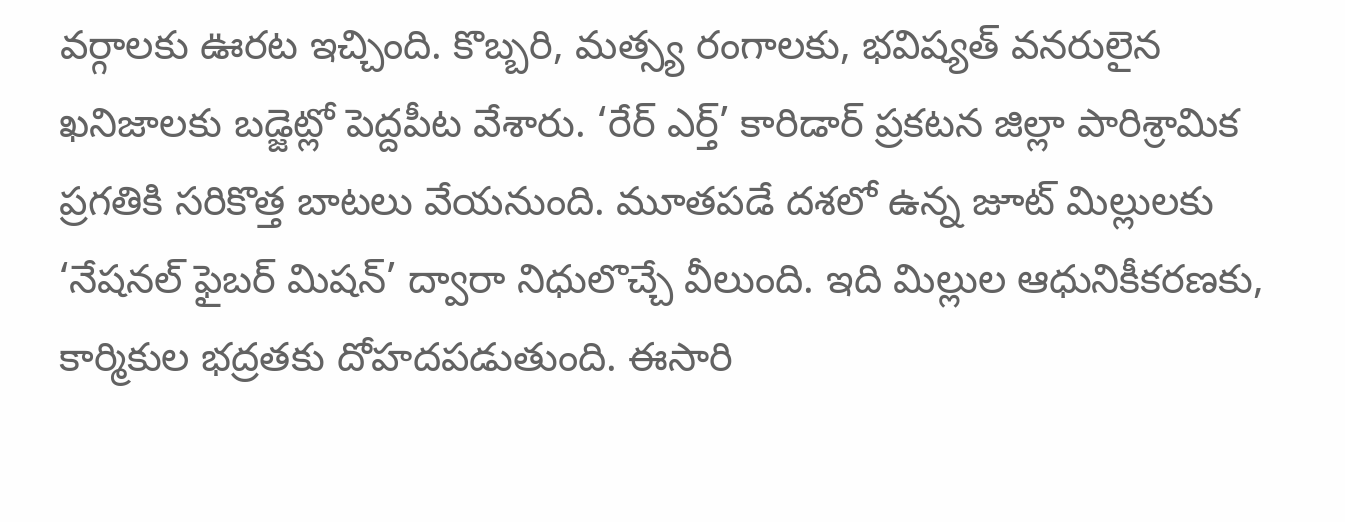వర్గాలకు ఊరట ఇచ్చింది. కొబ్బరి, మత్స్య రంగాలకు, భవిష్యత్ వనరులైన ఖనిజాలకు బడ్జెట్లో పెద్దపీట వేశారు. ‘రేర్ ఎర్త్’ కారిడార్ ప్రకటన జిల్లా పారిశ్రామిక ప్రగతికి సరికొత్త బాటలు వేయనుంది. మూతపడే దశలో ఉన్న జూట్ మిల్లులకు ‘నేషనల్ ఫైబర్ మిషన్’ ద్వారా నిధులొచ్చే వీలుంది. ఇది మిల్లుల ఆధునికీకరణకు, కార్మికుల భద్రతకు దోహదపడుతుంది. ఈసారి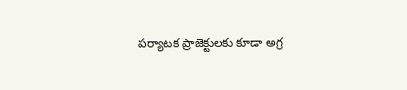పర్యాటక ప్రాజెక్టులకు కూడా అగ్ర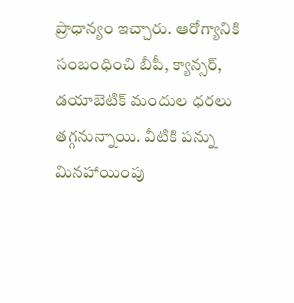ప్రాధాన్యం ఇచ్చారు. ఆరోగ్యానికి సంబంధించి బీపీ, క్యాన్సర్, డయాబెటిక్ మందుల ధరలు తగ్గనున్నాయి. వీటికి పన్ను మినహాయింపు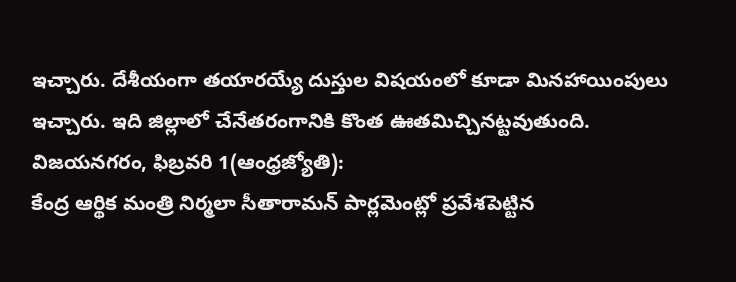ఇచ్చారు. దేశీయంగా తయారయ్యే దుస్తుల విషయంలో కూడా మినహాయింపులు ఇచ్చారు. ఇది జిల్లాలో చేనేతరంగానికి కొంత ఊతమిచ్చినట్టవుతుంది.
విజయనగరం, ఫిబ్రవరి 1(ఆంధ్రజ్యోతి):
కేంద్ర ఆర్థిక మంత్రి నిర్మలా సీతారామన్ పార్లమెంట్లో ప్రవేశపెట్టిన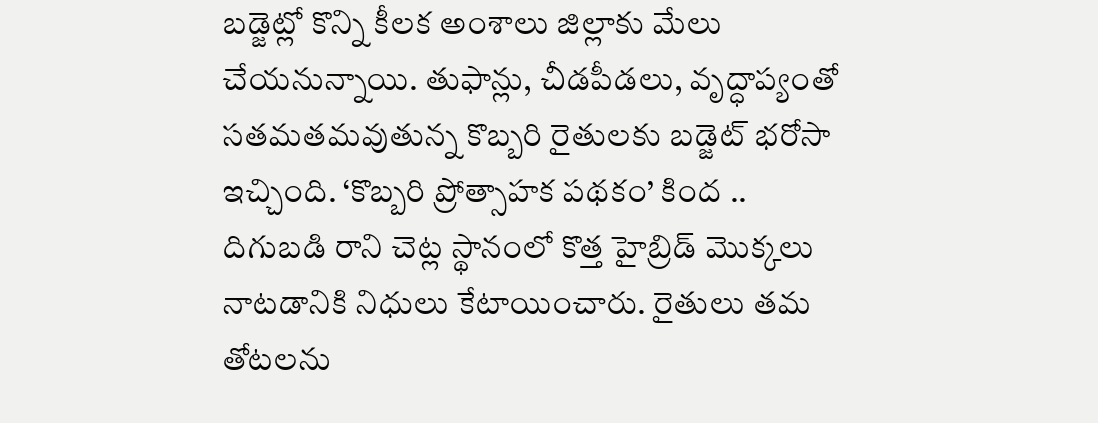బడ్జెట్లో కొన్ని కీలక అంశాలు జిల్లాకు మేలు చేయనున్నాయి. తుఫాన్లు, చీడపీడలు, వృద్ధాప్యంతో సతమతమవుతున్న కొబ్బరి రైతులకు బడ్జెట్ భరోసా ఇచ్చింది. ‘కొబ్బరి ప్రోత్సాహక పథకం’ కింద .. దిగుబడి రాని చెట్ల స్థానంలో కొత్త హైబ్రిడ్ మొక్కలు నాటడానికి నిధులు కేటాయించారు. రైతులు తమ తోటలను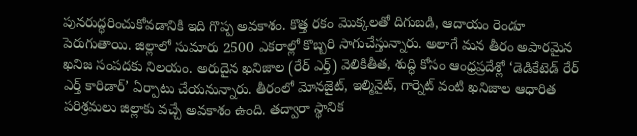పునరుద్ధరించుకోవడానికి ఇది గొప్ప అవకాశం. కొత్త రకం మొక్కలతో దిగుబడి, ఆదాయం రెండూ పెరుగుతాయి. జిల్లాలో సుమారు 2500 ఎకరాల్లో కొబ్బరి సాగుచేస్తున్నారు. అలాగే మన తీరం అపారమైన ఖనిజ సంపదకు నిలయం. అరుదైన ఖనిజాల (రేర్ ఎర్త్) వెలికితీత, శుద్ధి కోసం ఆంధ్రప్రదేశ్లో ‘డెడికేటెడ్ రేర్ ఎర్త్ కారిడార్’ ఏర్పాటు చేయనున్నారు. తీరంలో మోనజైట్, ఇల్మినైట్, గార్నెట్ వంటి ఖనిజాల ఆధారిత పరిశ్రమలు జిల్లాకు వచ్చే అవకాశం ఉంది. తద్వారా స్థానిక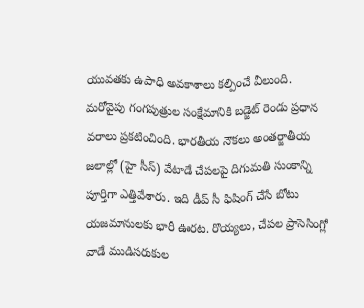యువతకు ఉపాధి అవకాశాలు కల్పించే వీలుంది. మరోవైపు గంగపుత్రుల సంక్షేమానికి బడ్జెట్ రెండు ప్రధాన వరాలు ప్రకటించింది. భారతీయ నౌకలు అంతర్జాతీయ జలాల్లో (హై సీస్) వేటాడే చేపలపై దిగుమతి సుంకాన్ని పూర్తిగా ఎత్తివేశారు. ఇది డీప్ సీ ఫిషింగ్ చేసే బోటు యజమానులకు భారీ ఊరట. రొయ్యలు, చేపల ప్రాసెసింగ్లో వాడే ముడిసరుకుల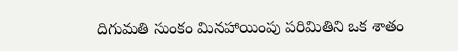దిగుమతి సుంకం మినహాయింపు పరిమితిని ఒక శాతం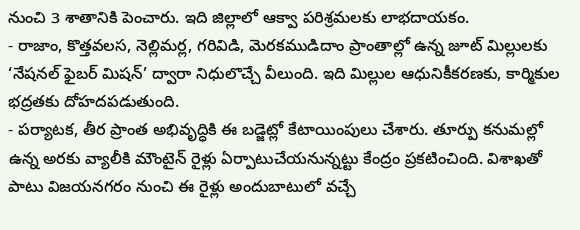నుంచి 3 శాతానికి పెంచారు. ఇది జిల్లాలో ఆక్వా పరిశ్రమలకు లాభదాయకం.
- రాజాం, కొత్తవలస, నెల్లిమర్ల, గరివిడి, మెరకముడిదాం ప్రాంతాల్లో ఉన్న జూట్ మిల్లులకు ‘నేషనల్ ఫైబర్ మిషన్’ ద్వారా నిధులొచ్చే వీలుంది. ఇది మిల్లుల ఆధునికీకరణకు, కార్మికుల భద్రతకు దోహదపడుతుంది.
- పర్యాటక, తీర ప్రాంత అభివృద్ధికి ఈ బడ్జెట్లో కేటాయింపులు చేశారు. తూర్పు కనుమల్లో ఉన్న అరకు వ్యాలీకి మౌంటైన్ రైళ్లు ఏర్పాటుచేయనున్నట్టు కేంద్రం ప్రకటించింది. విశాఖతో పాటు విజయనగరం నుంచి ఈ రైళ్లు అందుబాటులో వచ్చే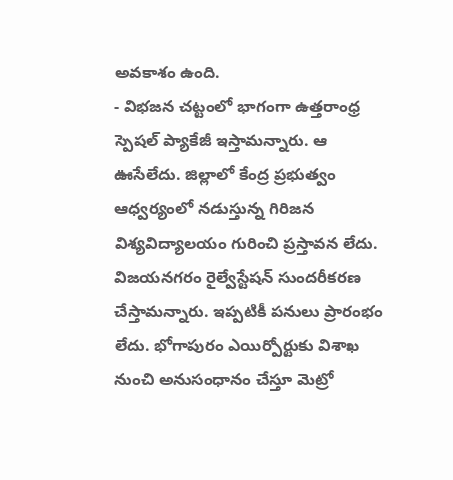అవకాశం ఉంది.
- విభజన చట్టంలో భాగంగా ఉత్తరాంధ్ర స్పెషల్ ప్యాకేజీ ఇస్తామన్నారు. ఆ ఊసేలేదు. జిల్లాలో కేంద్ర ప్రభుత్వం ఆధ్వర్యంలో నడుస్తున్న గిరిజన విశ్యవిద్యాలయం గురించి ప్రస్తావన లేదు. విజయనగరం రైల్వేస్టేషన్ సుందరీకరణ చేస్తామన్నారు. ఇప్పటికీ పనులు ప్రారంభం లేదు. భోగాపురం ఎయిర్పోర్టుకు విశాఖ నుంచి అనుసంధానం చేస్తూ మెట్రో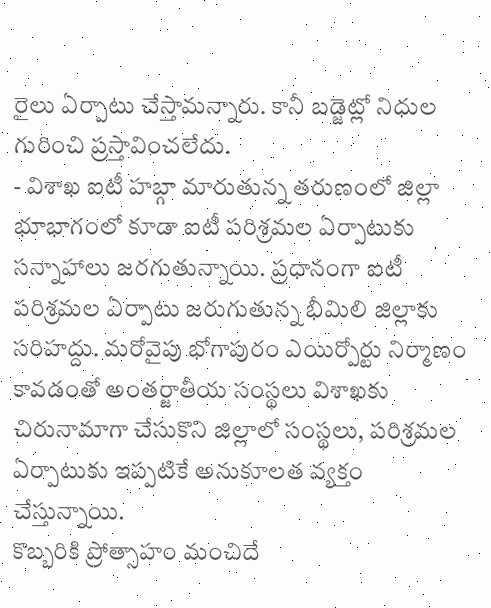రైలు ఏర్పాటు చేస్తామన్నారు. కానీ బడ్జెట్లో నిధుల గురించి ప్రస్తావించలేదు.
- విశాఖ ఐటీ హబ్గా మారుతున్న తరుణంలో జిల్లా భూభాగంలో కూడా ఐటీ పరిశ్రమల ఏర్పాటుకు సన్నాహాలు జరగుతున్నాయి. ప్రధానంగా ఐటీ పరిశ్రమల ఏర్పాటు జరుగుతున్న భీమిలి జిల్లాకు సరిహద్దు. మరోవైపు భోగాపురం ఎయిర్పోర్టు నిర్మాణం కావడంతో అంతర్జాతీయ సంస్థలు విశాఖకు చిరునామాగా చేసుకొని జిల్లాలో సంస్థలు, పరిశ్రమల ఏర్పాటుకు ఇప్పటికే అనుకూలత వ్యక్తం చేస్తున్నాయి.
కొబ్బరికి ప్రోత్సాహం మంచిదే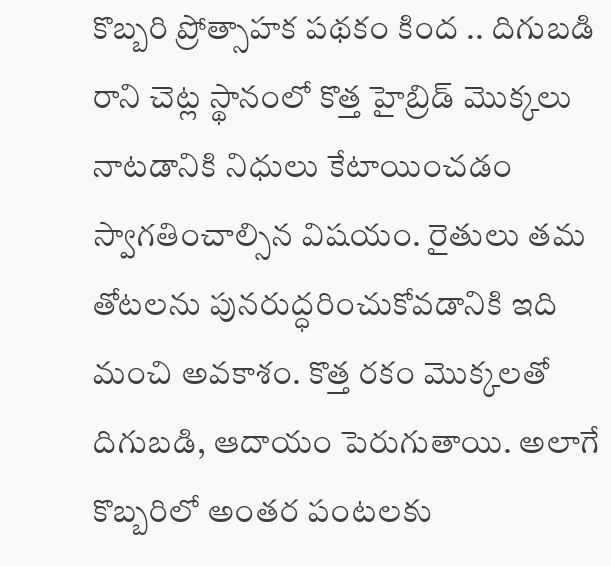కొబ్బరి ప్రోత్సాహక పథకం కింద .. దిగుబడి రాని చెట్ల స్థానంలో కొత్త హైబ్రిడ్ మొక్కలు నాటడానికి నిధులు కేటాయించడం స్వాగతించాల్సిన విషయం. రైతులు తమ తోటలను పునరుద్ధరించుకోవడానికి ఇది మంచి అవకాశం. కొత్త రకం మొక్కలతో దిగుబడి, ఆదాయం పెరుగుతాయి. అలాగే కొబ్బరిలో అంతర పంటలకు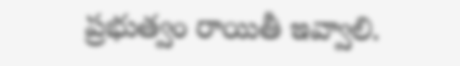ప్రభుత్వం రాయితీ ఇవ్వాలి.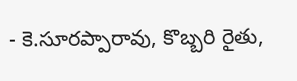- కె.సూరప్పారావు, కొబ్బరి రైతు,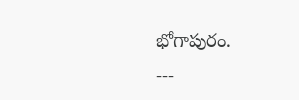భోగాపురం.
---